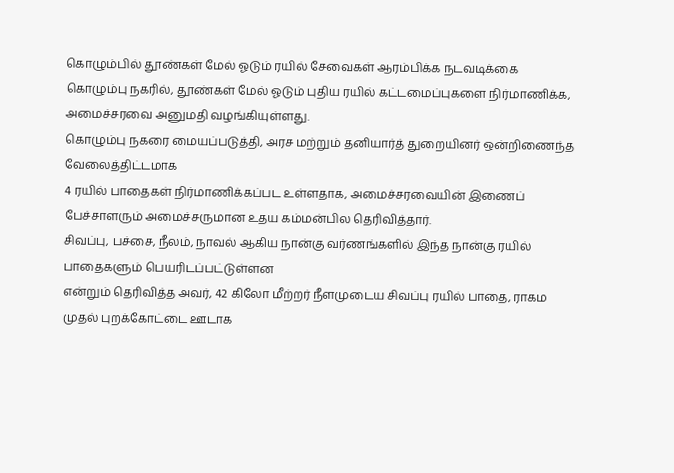கொழும்பில் தூண்கள் மேல் ஓடும் ரயில் சேவைகள் ஆரம்பிக்க நடவடிக்கை
கொழும்பு நகரில், தூண்கள் மேல் ஓடும் புதிய ரயில் கட்டமைப்புகளை நிர்மாணிக்க, அமைச்சரவை அனுமதி வழங்கியுள்ளது.
கொழும்பு நகரை மையப்படுத்தி, அரச மற்றும் தனியார்த் துறையினர் ஒன்றிணைந்த வேலைத்திட்டமாக
4 ரயில் பாதைகள் நிர்மாணிக்கப்பட உள்ளதாக, அமைச்சரவையின் இணைப் பேச்சாளரும் அமைச்சருமான உதய கம்மன்பில தெரிவித்தார்.
சிவப்பு, பச்சை, நீலம், நாவல் ஆகிய நான்கு வர்ணங்களில் இந்த நான்கு ரயில் பாதைகளும் பெயரிடப்பட்டுள்ளன
என்றும் தெரிவித்த அவர், 42 கிலோ மீற்றர் நீளமுடைய சிவப்பு ரயில் பாதை, ராகம முதல் புறக்கோட்டை ஊடாக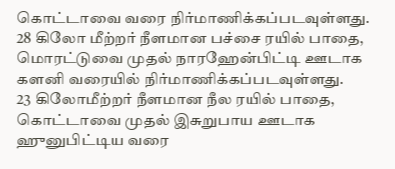கொட்டாவை வரை நிர்மாணிக்கப்படவுள்ளது.
28 கிலோ மீற்றர் நீளமான பச்சை ரயில் பாதை, மொரட்டுவை முதல் நாரஹேன்பிட்டி ஊடாக களனி வரையில் நிர்மாணிக்கப்படவுள்ளது.
23 கிலோமீற்றர் நீளமான நீல ரயில் பாதை, கொட்டாவை முதல் இசுறுபாய ஊடாக ஹுனுபிட்டிய வரை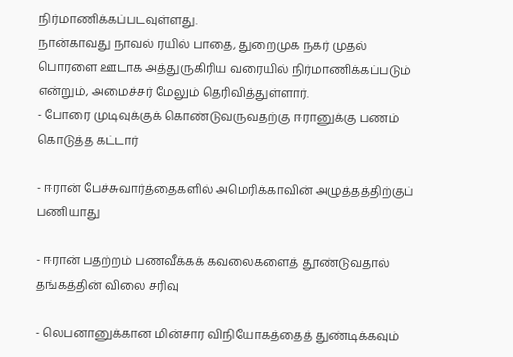நிர்மாணிக்கப்படவுள்ளது.
நான்காவது நாவல் ரயில் பாதை, துறைமுக நகர் முதல் பொரளை ஊடாக அத்துருகிரிய வரையில் நிர்மாணிக்கப்படும் என்றும், அமைச்சர் மேலும் தெரிவித்துள்ளார்.
- போரை முடிவுக்குக் கொண்டுவருவதற்கு ஈரானுக்கு பணம் கொடுத்த கட்டார்

- ஈரான் பேச்சுவார்த்தைகளில் அமெரிக்காவின் அழுத்தத்திற்குப் பணியாது

- ஈரான் பதற்றம் பணவீக்கக் கவலைகளைத் தூண்டுவதால் தங்கத்தின் விலை சரிவு

- லெபனானுக்கான மின்சார விநியோகத்தைத் துண்டிக்கவும்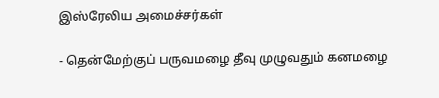இஸ்ரேலிய அமைச்சர்கள்

- தென்மேற்குப் பருவமழை தீவு முழுவதும் கனமழை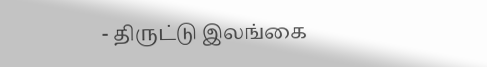- திருட்டு இலங்கை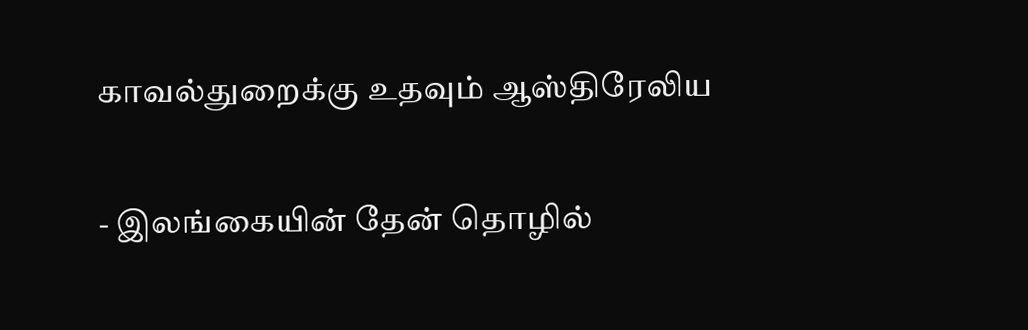காவல்துறைக்கு உதவும் ஆஸ்திரேலிய

- இலங்கையின் தேன் தொழில்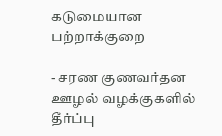கடுமையான பற்றாக்குறை

- சரண குணவர்தன ஊழல் வழக்குகளில் தீர்ப்பு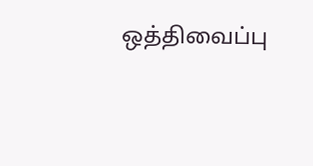ஒத்திவைப்பு